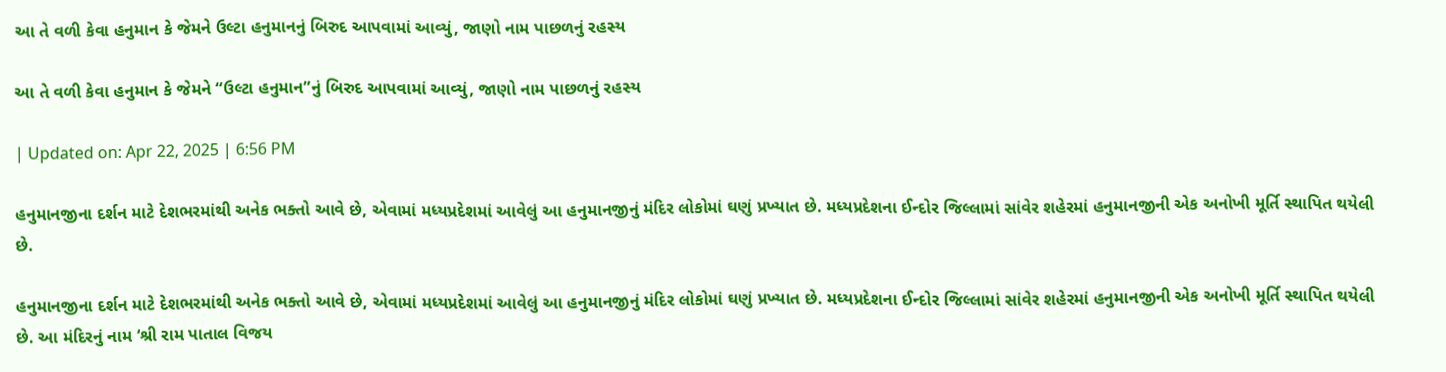આ તે વળી કેવા હનુમાન કે જેમને ઉલ્ટા હનુમાનનું બિરુદ આપવામાં આવ્યું, જાણો નામ પાછળનું રહસ્ય

આ તે વળી કેવા હનુમાન કે જેમને “ઉલ્ટા હનુમાન”નું બિરુદ આપવામાં આવ્યું, જાણો નામ પાછળનું રહસ્ય

| Updated on: Apr 22, 2025 | 6:56 PM

હનુમાનજીના દર્શન માટે દેશભરમાંથી અનેક ભક્તો આવે છે, એવામાં મધ્યપ્રદેશમાં આવેલું આ હનુમાનજીનું મંદિર લોકોમાં ઘણું પ્રખ્યાત છે. મધ્યપ્રદેશના ઈન્દોર જિલ્લામાં સાંવેર શહેરમાં હનુમાનજીની એક અનોખી મૂર્તિ સ્થાપિત થયેલી છે.

હનુમાનજીના દર્શન માટે દેશભરમાંથી અનેક ભક્તો આવે છે, એવામાં મધ્યપ્રદેશમાં આવેલું આ હનુમાનજીનું મંદિર લોકોમાં ઘણું પ્રખ્યાત છે. મધ્યપ્રદેશના ઈન્દોર જિલ્લામાં સાંવેર શહેરમાં હનુમાનજીની એક અનોખી મૂર્તિ સ્થાપિત થયેલી છે. આ મંદિરનું નામ ‘શ્રી રામ પાતાલ વિજય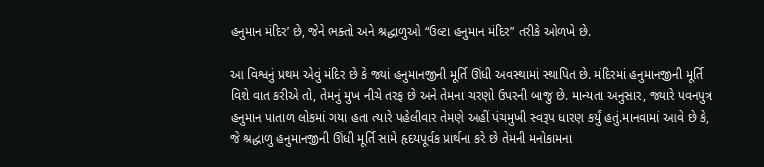હનુમાન મંદિર’ છે, જેને ભક્તો અને શ્રદ્ધાળુઓ “ઉલ્ટા હનુમાન મંદિર” તરીકે ઓળખે છે.

આ વિશ્વનું પ્રથમ એવું મંદિર છે કે જ્યાં હનુમાનજીની મૂર્તિ ઊંધી અવસ્થામાં સ્થાપિત છે. મંદિરમાં હનુમાનજીની મૂર્તિ વિશે વાત કરીએ તો, તેમનું મુખ નીચે તરફ છે અને તેમના ચરણો ઉપરની બાજુ છે. માન્યતા અનુસાર, જ્યારે પવનપુત્ર હનુમાન પાતાળ લોકમાં ગયા હતા ત્યારે પહેલીવાર તેમણે અહીં પંચમુખી સ્વરૂપ ધારણ કર્યું હતું.માનવામાં આવે છે કે, જે શ્રદ્ધાળુ હનુમાનજીની ઊંધી મૂર્તિ સામે હૃદયપૂર્વક પ્રાર્થના કરે છે તેમની મનોકામના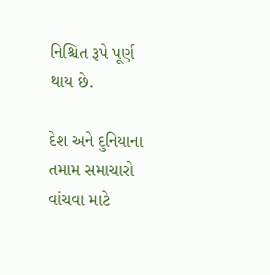નિશ્ચિત રૂપે પૂર્ણ થાય છે.

દેશ અને દુનિયાના તમામ સમાચારો વાંચવા માટે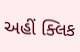અહીં ક્લિક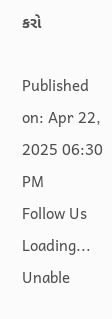કરો

Published on: Apr 22, 2025 06:30 PM
Follow Us
Loading...
Unable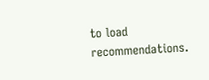to load recommendations.